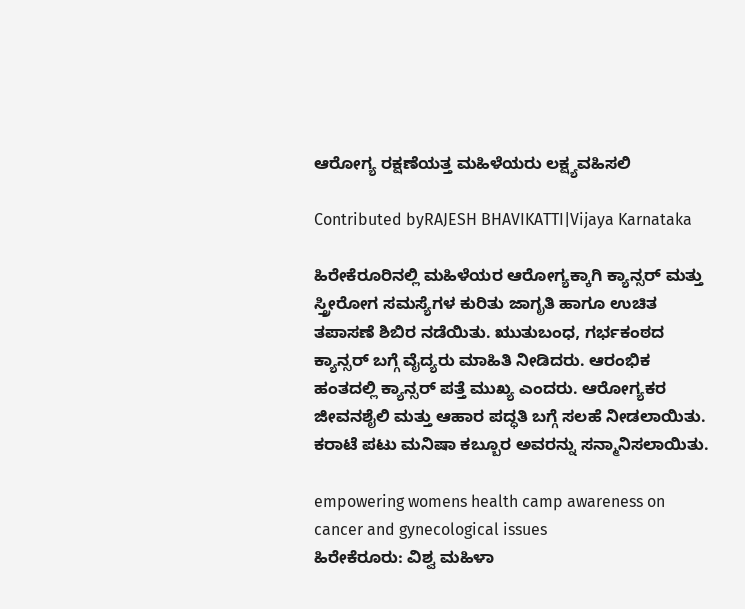ಆರೋಗ್ಯ ರಕ್ಷಣೆಯತ್ತ ಮಹಿಳೆಯರು ಲಕ್ಷ್ಯವಹಿಸಲಿ

Contributed byRAJESH BHAVIKATTI|Vijaya Karnataka

ಹಿರೇಕೆರೂರಿನಲ್ಲಿ ಮಹಿಳೆಯರ ಆರೋಗ್ಯಕ್ಕಾಗಿ ಕ್ಯಾನ್ಸರ್ ಮತ್ತು ಸ್ತ್ರೀರೋಗ ಸಮಸ್ಯೆಗಳ ಕುರಿತು ಜಾಗೃತಿ ಹಾಗೂ ಉಚಿತ ತಪಾಸಣೆ ಶಿಬಿರ ನಡೆಯಿತು. ಋುತುಬಂಧ, ಗರ್ಭಕಂಠದ ಕ್ಯಾನ್ಸರ್ ಬಗ್ಗೆ ವೈದ್ಯರು ಮಾಹಿತಿ ನೀಡಿದರು. ಆರಂಭಿಕ ಹಂತದಲ್ಲಿ ಕ್ಯಾನ್ಸರ್ ಪತ್ತೆ ಮುಖ್ಯ ಎಂದರು. ಆರೋಗ್ಯಕರ ಜೀವನಶೈಲಿ ಮತ್ತು ಆಹಾರ ಪದ್ಧತಿ ಬಗ್ಗೆ ಸಲಹೆ ನೀಡಲಾಯಿತು. ಕರಾಟೆ ಪಟು ಮನಿಷಾ ಕಬ್ಬೂರ ಅವರನ್ನು ಸನ್ಮಾನಿಸಲಾಯಿತು.

empowering womens health camp awareness on cancer and gynecological issues
ಹಿರೇಕೆರೂರು: ವಿಶ್ವ ಮಹಿಳಾ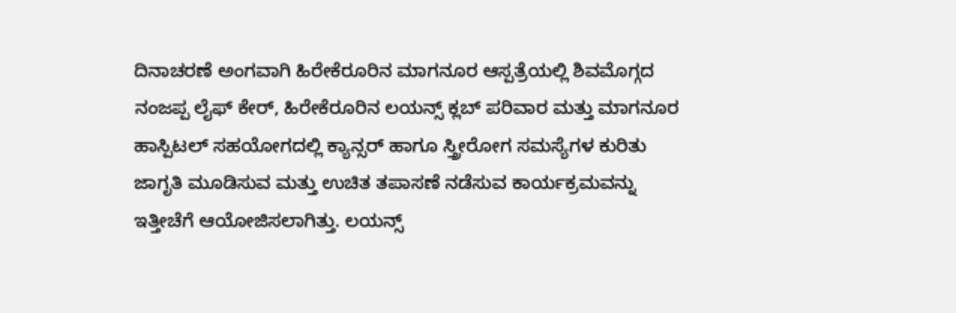ದಿನಾಚರಣೆ ಅಂಗವಾಗಿ ಹಿರೇಕೆರೂರಿನ ಮಾಗನೂರ ಆಸ್ಪತ್ರೆಯಲ್ಲಿ ಶಿವಮೊಗ್ಗದ ನಂಜಪ್ಪ ಲೈಫ್‌ ಕೇರ್‌, ಹಿರೇಕೆರೂರಿನ ಲಯನ್ಸ್‌ ಕ್ಲಬ್‌ ಪರಿವಾರ ಮತ್ತು ಮಾಗನೂರ ಹಾಸ್ಪಿಟಲ್ ಸಹಯೋಗದಲ್ಲಿ ಕ್ಯಾನ್ಸರ್ ಹಾಗೂ ಸ್ತ್ರೀರೋಗ ಸಮಸ್ಯೆಗಳ ಕುರಿತು ಜಾಗೃತಿ ಮೂಡಿಸುವ ಮತ್ತು ಉಚಿತ ತಪಾಸಣೆ ನಡೆಸುವ ಕಾರ್ಯಕ್ರಮವನ್ನು ಇತ್ತೀಚೆಗೆ ಆಯೋಜಿಸಲಾಗಿತ್ತು. ಲಯನ್ಸ್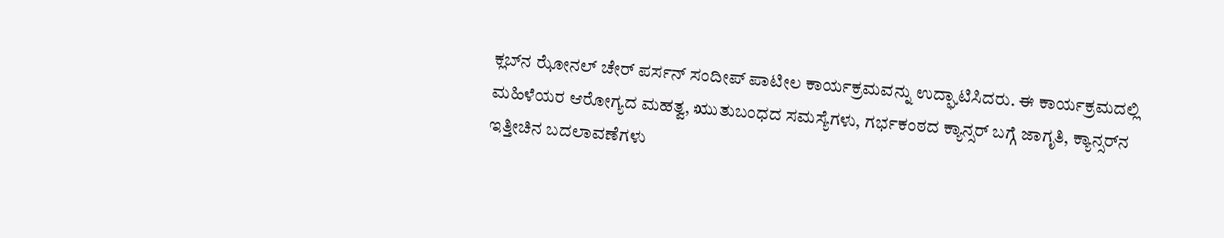ಕ್ಲಬ್‌ನ ಝೋನಲ್‌ ಚೇರ್‌ ಪರ್ಸನ್‌ ಸಂದೀಪ್ ಪಾಟೀಲ ಕಾರ್ಯಕ್ರಮವನ್ನು ಉದ್ಘಾಟಿಸಿದರು. ಈ ಕಾರ್ಯಕ್ರಮದಲ್ಲಿ ಮಹಿಳೆಯರ ಆರೋಗ್ಯದ ಮಹತ್ವ, ಋುತುಬಂಧದ ಸಮಸ್ಯೆಗಳು, ಗರ್ಭಕಂಠದ ಕ್ಯಾನ್ಸರ್ ಬಗ್ಗೆ ಜಾಗೃತಿ, ಕ್ಯಾನ್ಸರ್‌ನ ಇತ್ತೀಚಿನ ಬದಲಾವಣೆಗಳು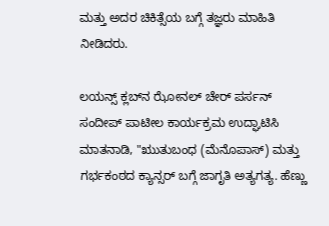ಮತ್ತು ಅದರ ಚಿಕಿತ್ಸೆಯ ಬಗ್ಗೆ ತಜ್ಞರು ಮಾಹಿತಿ ನೀಡಿದರು.

ಲಯನ್ಸ್ ಕ್ಲಬ್‌ನ ಝೋನಲ್‌ ಚೇರ್‌ ಪರ್ಸನ್‌ ಸಂದೀಪ್ ಪಾಟೀಲ ಕಾರ್ಯಕ್ರಮ ಉದ್ಘಾಟಿಸಿ ಮಾತನಾಡಿ, "ಋುತುಬಂಧ (ಮೆನೊಪಾಸ್‌) ಮತ್ತು ಗರ್ಭಕಂಠದ ಕ್ಯಾನ್ಸರ್ ಬಗ್ಗೆ ಜಾಗೃತಿ ಅತ್ಯಗತ್ಯ. ಹೆಣ್ಣು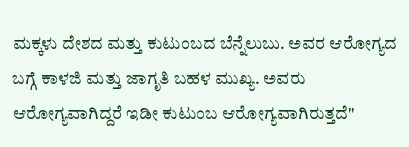ಮಕ್ಕಳು ದೇಶದ ಮತ್ತು ಕುಟುಂಬದ ಬೆನ್ನೆಲುಬು. ಅವರ ಆರೋಗ್ಯದ ಬಗ್ಗೆ ಕಾಳಜಿ ಮತ್ತು ಜಾಗೃತಿ ಬಹಳ ಮುಖ್ಯ. ಅವರು ಆರೋಗ್ಯವಾಗಿದ್ದರೆ ಇಡೀ ಕುಟುಂಬ ಆರೋಗ್ಯವಾಗಿರುತ್ತದೆ"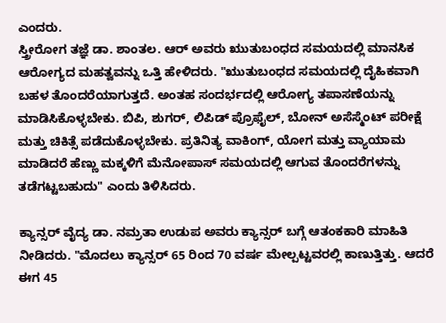ಎಂದರು.
ಸ್ತ್ರೀರೋಗ ತಜ್ಞೆ ಡಾ. ಶಾಂತಲ. ಆರ್‌ ಅವರು ಋುತುಬಂಧದ ಸಮಯದಲ್ಲಿ ಮಾನಸಿಕ ಆರೋಗ್ಯದ ಮಹತ್ವವನ್ನು ಒತ್ತಿ ಹೇಳಿದರು. "ಋುತುಬಂಧದ ಸಮಯದಲ್ಲಿ ದೈಹಿಕವಾಗಿ ಬಹಳ ತೊಂದರೆಯಾಗುತ್ತದೆ. ಅಂತಹ ಸಂದರ್ಭದಲ್ಲಿ ಆರೋಗ್ಯ ತಪಾಸಣೆಯನ್ನು ಮಾಡಿಸಿಕೊಳ್ಳಬೇಕು. ಬಿಪಿ, ಶುಗರ್‌, ಲಿಪಿಡ್‌ ಪ್ರೊಫೈಲ್‌, ಬೋನ್‌ ಅಸೆಸ್ಮೆಂಟ್‌ ಪರೀಕ್ಷೆ ಮತ್ತು ಚಿಕಿತ್ಸೆ ಪಡೆದುಕೊಳ್ಳಬೇಕು. ಪ್ರತಿನಿತ್ಯ ವಾಕಿಂಗ್, ಯೋಗ ಮತ್ತು ವ್ಯಾಯಾಮ ಮಾಡಿದರೆ ಹೆಣ್ಣು ಮಕ್ಕಳಿಗೆ ಮೆನೋಪಾಸ್ ಸಮಯದಲ್ಲಿ ಆಗುವ ತೊಂದರೆಗಳನ್ನು ತಡೆಗಟ್ಟಬಹುದು" ಎಂದು ತಿಳಿಸಿದರು.

ಕ್ಯಾನ್ಸರ್ ವೈದ್ಯ ಡಾ. ನಮ್ರತಾ ಉಡುಪ ಅವರು ಕ್ಯಾನ್ಸರ್ ಬಗ್ಗೆ ಆತಂಕಕಾರಿ ಮಾಹಿತಿ ನೀಡಿದರು. "ಮೊದಲು ಕ್ಯಾನ್ಸರ್ 65 ರಿಂದ 70 ವರ್ಷ ಮೇಲ್ಪಟ್ಟವರಲ್ಲಿ ಕಾಣುತ್ತಿತ್ತು. ಆದರೆ ಈಗ 45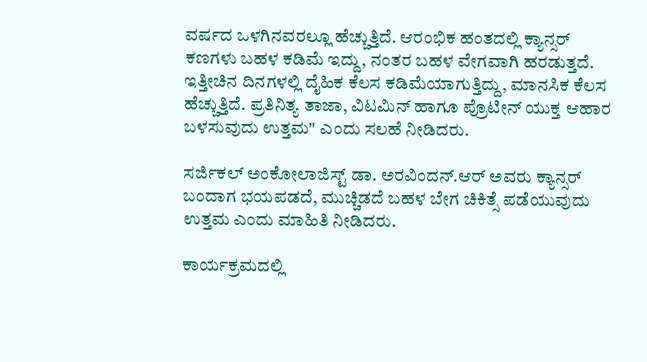ವರ್ಷದ ಒಳಗಿನವರಲ್ಲೂ ಹೆಚ್ಚುತ್ತಿದೆ. ಆರಂಭಿಕ ಹಂತದಲ್ಲಿ ಕ್ಯಾನ್ಸರ್ ಕಣಗಳು ಬಹಳ ಕಡಿಮೆ ಇದ್ದು, ನಂತರ ಬಹಳ ವೇಗವಾಗಿ ಹರಡುತ್ತದೆ. ಇತ್ತೀಚಿನ ದಿನಗಳಲ್ಲಿ ದೈಹಿಕ ಕೆಲಸ ಕಡಿಮೆಯಾಗುತ್ತಿದ್ದು, ಮಾನಸಿಕ ಕೆಲಸ ಹೆಚ್ಚುತ್ತಿದೆ. ಪ್ರತಿನಿತ್ಯ ತಾಜಾ, ವಿಟಮಿನ್ ಹಾಗೂ ಪ್ರೊಟೀನ್ ಯುಕ್ತ ಆಹಾರ ಬಳಸುವುದು ಉತ್ತಮ" ಎಂದು ಸಲಹೆ ನೀಡಿದರು.

ಸರ್ಜಿಕಲ್‌ ಅಂಕೋಲಾಜಿಸ್ಟ್‌ ಡಾ. ಅರವಿಂದನ್‌.ಆರ್‌ ಅವರು ಕ್ಯಾನ್ಸರ್ ಬಂದಾಗ ಭಯಪಡದೆ, ಮುಚ್ಚಿಡದೆ ಬಹಳ ಬೇಗ ಚಿಕಿತ್ಸೆ ಪಡೆಯುವುದು ಉತ್ತಮ ಎಂದು ಮಾಹಿತಿ ನೀಡಿದರು.

ಕಾರ್ಯಕ್ರಮದಲ್ಲಿ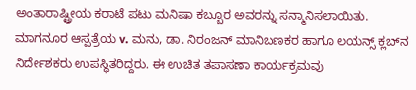ಅಂತಾರಾಷ್ಟ್ರೀಯ ಕರಾಟೆ ಪಟು ಮನಿಷಾ ಕಬ್ಬೂರ ಅವರನ್ನು ಸನ್ಮಾನಿಸಲಾಯಿತು. ಮಾಗನೂರ ಆಸ್ಪತ್ರೆಯ v. ಮನು, ಡಾ. ನಿರಂಜನ್‌ ಮಾನಿಬಣಕರ ಹಾಗೂ ಲಯನ್ಸ್ ಕ್ಲಬ್‌ನ ನಿರ್ದೇಶಕರು ಉಪಸ್ಥಿತರಿದ್ದರು. ಈ ಉಚಿತ ತಪಾಸಣಾ ಕಾರ್ಯಕ್ರಮವು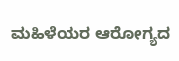ಮಹಿಳೆಯರ ಆರೋಗ್ಯದ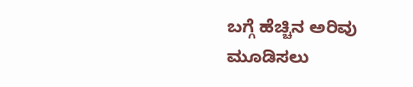ಬಗ್ಗೆ ಹೆಚ್ಚಿನ ಅರಿವು ಮೂಡಿಸಲು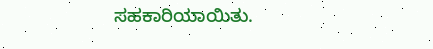ಸಹಕಾರಿಯಾಯಿತು.